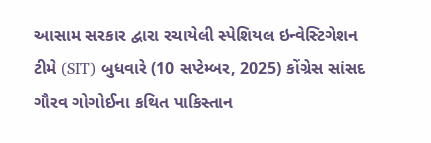આસામ સરકાર દ્વારા રચાયેલી સ્પેશિયલ ઇન્વેસ્ટિગેશન ટીમે (SIT) બુધવારે (10 સપ્ટેમ્બર, 2025) કોંગ્રેસ સાંસદ ગૌરવ ગોગોઈના કથિત પાકિસ્તાન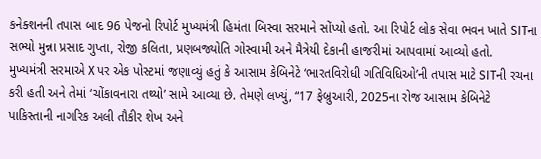કનેક્શનની તપાસ બાદ 96 પેજનો રિપોર્ટ મુખ્યમંત્રી હિમંતા બિસ્વા સરમાને સોંપ્યો હતો. આ રિપોર્ટ લોક સેવા ભવન ખાતે SITના સભ્યો મુન્ના પ્રસાદ ગુપ્તા, રોજી કલિતા, પ્રણબજ્યોતિ ગોસ્વામી અને મૈત્રેયી દેકાની હાજરીમાં આપવામાં આવ્યો હતો.
મુખ્યમંત્રી સરમાએ X પર એક પોસ્ટમાં જણાવ્યું હતું કે આસામ કેબિનેટે ‘ભારતવિરોધી ગતિવિધિઓ’ની તપાસ માટે SITની રચના કરી હતી અને તેમાં ‘ચોંકાવનારા તથ્યો’ સામે આવ્યા છે. તેમણે લખ્યું, “17 ફેબ્રુઆરી, 2025ના રોજ આસામ કેબિનેટે પાકિસ્તાની નાગરિક અલી તૌકીર શેખ અને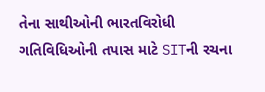તેના સાથીઓની ભારતવિરોધી ગતિવિધિઓની તપાસ માટે SITની રચના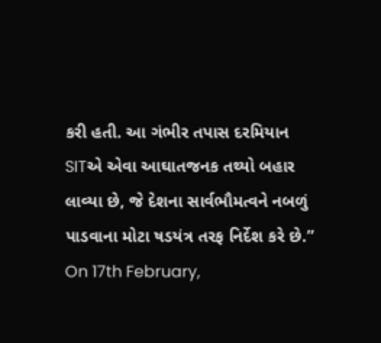કરી હતી. આ ગંભીર તપાસ દરમિયાન SITએ એવા આઘાતજનક તથ્યો બહાર લાવ્યા છે, જે દેશના સાર્વભૌમત્વને નબળું પાડવાના મોટા ષડયંત્ર તરફ નિર્દેશ કરે છે.”
On 17th February,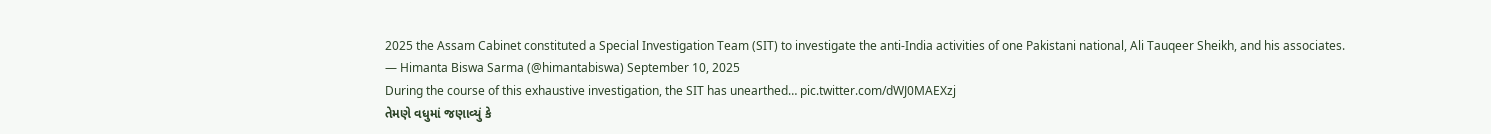2025 the Assam Cabinet constituted a Special Investigation Team (SIT) to investigate the anti-India activities of one Pakistani national, Ali Tauqeer Sheikh, and his associates.
— Himanta Biswa Sarma (@himantabiswa) September 10, 2025
During the course of this exhaustive investigation, the SIT has unearthed… pic.twitter.com/dWJ0MAEXzj
તેમણે વધુમાં જણાવ્યું કે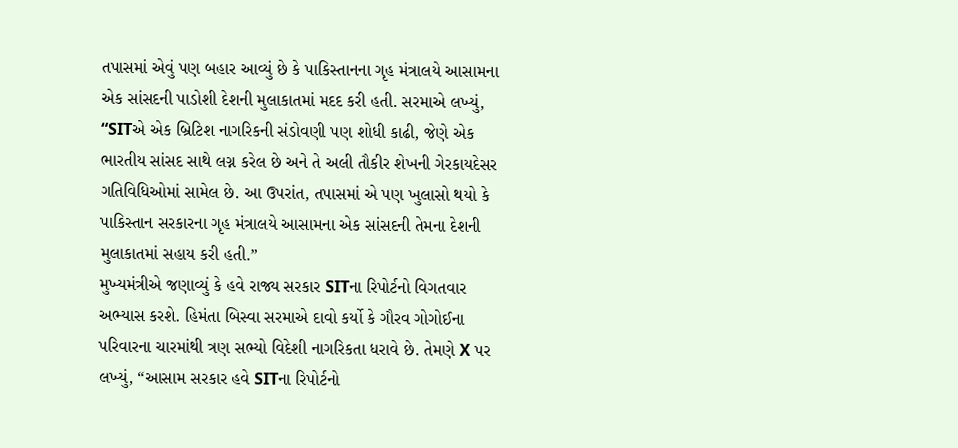તપાસમાં એવું પણ બહાર આવ્યું છે કે પાકિસ્તાનના ગૃહ મંત્રાલયે આસામના એક સાંસદની પાડોશી દેશની મુલાકાતમાં મદદ કરી હતી. સરમાએ લખ્યું, “SITએ એક બ્રિટિશ નાગરિકની સંડોવણી પણ શોધી કાઢી, જેણે એક ભારતીય સાંસદ સાથે લગ્ન કરેલ છે અને તે અલી તૌકીર શેખની ગેરકાયદેસર ગતિવિધિઓમાં સામેલ છે. આ ઉપરાંત, તપાસમાં એ પણ ખુલાસો થયો કે પાકિસ્તાન સરકારના ગૃહ મંત્રાલયે આસામના એક સાંસદની તેમના દેશની મુલાકાતમાં સહાય કરી હતી.”
મુખ્યમંત્રીએ જણાવ્યું કે હવે રાજ્ય સરકાર SITના રિપોર્ટનો વિગતવાર અભ્યાસ કરશે. હિમંતા બિસ્વા સરમાએ દાવો કર્યો કે ગૌરવ ગોગોઈના પરિવારના ચારમાંથી ત્રણ સભ્યો વિદેશી નાગરિકતા ધરાવે છે. તેમણે X પર લખ્યું, “આસામ સરકાર હવે SITના રિપોર્ટનો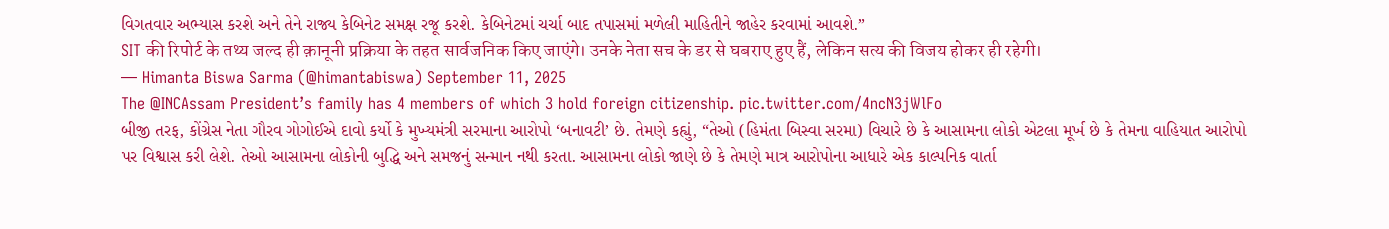વિગતવાર અભ્યાસ કરશે અને તેને રાજ્ય કેબિનેટ સમક્ષ રજૂ કરશે. કેબિનેટમાં ચર્ચા બાદ તપાસમાં મળેલી માહિતીને જાહેર કરવામાં આવશે.”
SIT की रिपोर्ट के तथ्य जल्द ही क़ानूनी प्रक्रिया के तहत सार्वजनिक किए जाएंगे। उनके नेता सच के डर से घबराए हुए हैं, लेकिन सत्य की विजय होकर ही रहेगी।
— Himanta Biswa Sarma (@himantabiswa) September 11, 2025
The @INCAssam President’s family has 4 members of which 3 hold foreign citizenship. pic.twitter.com/4ncN3jWlFo
બીજી તરફ, કોંગ્રેસ નેતા ગૌરવ ગોગોઈએ દાવો કર્યો કે મુખ્યમંત્રી સરમાના આરોપો ‘બનાવટી’ છે. તેમણે કહ્યું, “તેઓ (હિમંતા બિસ્વા સરમા) વિચારે છે કે આસામના લોકો એટલા મૂર્ખ છે કે તેમના વાહિયાત આરોપો પર વિશ્વાસ કરી લેશે. તેઓ આસામના લોકોની બુદ્ધિ અને સમજનું સન્માન નથી કરતા. આસામના લોકો જાણે છે કે તેમણે માત્ર આરોપોના આધારે એક કાલ્પનિક વાર્તા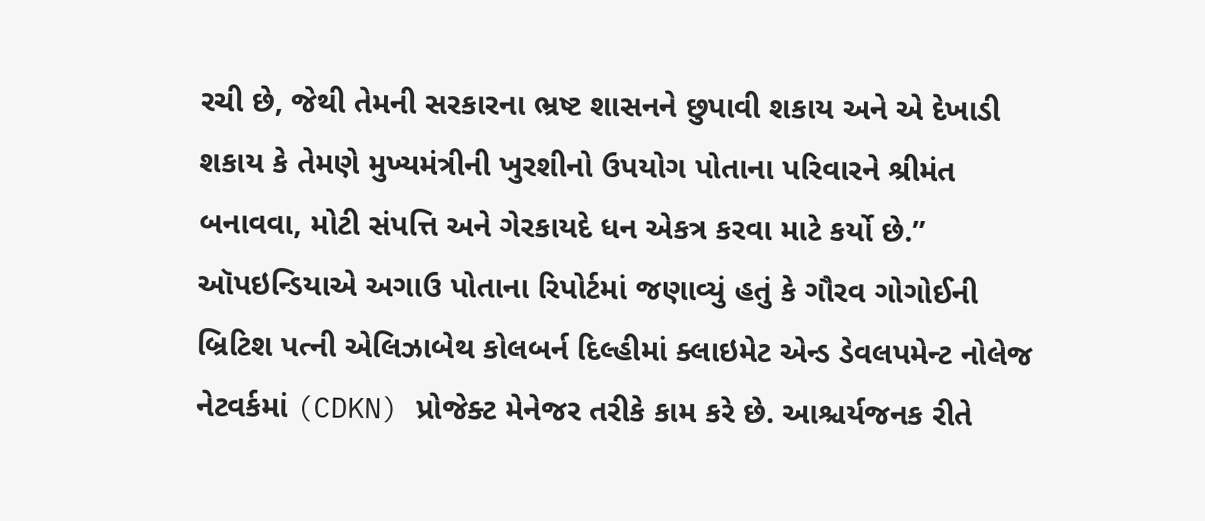રચી છે, જેથી તેમની સરકારના ભ્રષ્ટ શાસનને છુપાવી શકાય અને એ દેખાડી શકાય કે તેમણે મુખ્યમંત્રીની ખુરશીનો ઉપયોગ પોતાના પરિવારને શ્રીમંત બનાવવા, મોટી સંપત્તિ અને ગેરકાયદે ધન એકત્ર કરવા માટે કર્યો છે.”
ઑપઇન્ડિયાએ અગાઉ પોતાના રિપોર્ટમાં જણાવ્યું હતું કે ગૌરવ ગોગોઈની બ્રિટિશ પત્ની એલિઝાબેથ કોલબર્ન દિલ્હીમાં ક્લાઇમેટ એન્ડ ડેવલપમેન્ટ નોલેજ નેટવર્કમાં (CDKN) પ્રોજેક્ટ મેનેજર તરીકે કામ કરે છે. આશ્ચર્યજનક રીતે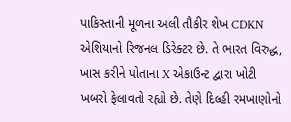પાકિસ્તાની મૂળના અલી તૌકીર શેખ CDKN એશિયાનો રિજનલ ડિરેક્ટર છે. તે ભારત વિરુદ્ધ, ખાસ કરીને પોતાના X એકાઉન્ટ દ્વારા ખોટી ખબરો ફેલાવતો રહ્યો છે. તેણે દિલ્હી રમખાણોનો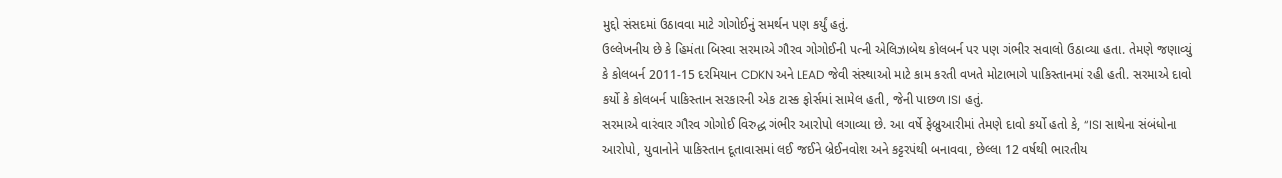મુદ્દો સંસદમાં ઉઠાવવા માટે ગોગોઈનું સમર્થન પણ કર્યું હતું.
ઉલ્લેખનીય છે કે હિમંતા બિસ્વા સરમાએ ગૌરવ ગોગોઈની પત્ની એલિઝાબેથ કોલબર્ન પર પણ ગંભીર સવાલો ઉઠાવ્યા હતા. તેમણે જણાવ્યું કે કોલબર્ન 2011-15 દરમિયાન CDKN અને LEAD જેવી સંસ્થાઓ માટે કામ કરતી વખતે મોટાભાગે પાકિસ્તાનમાં રહી હતી. સરમાએ દાવો કર્યો કે કોલબર્ન પાકિસ્તાન સરકારની એક ટાસ્ક ફોર્સમાં સામેલ હતી, જેની પાછળ ISI હતું.
સરમાએ વારંવાર ગૌરવ ગોગોઈ વિરુદ્ધ ગંભીર આરોપો લગાવ્યા છે. આ વર્ષે ફેબ્રુઆરીમાં તેમણે દાવો કર્યો હતો કે, “ISI સાથેના સંબંધોના આરોપો, યુવાનોને પાકિસ્તાન દૂતાવાસમાં લઈ જઈને બ્રેઈનવોશ અને કટ્ટરપંથી બનાવવા, છેલ્લા 12 વર્ષથી ભારતીય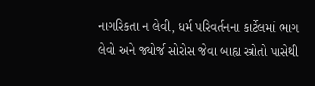નાગરિકતા ન લેવી, ધર્મ પરિવર્તનના કાર્ટેલમાં ભાગ લેવો અને જ્યોર્જ સોરોસ જેવા બાહ્ય સ્ત્રોતો પાસેથી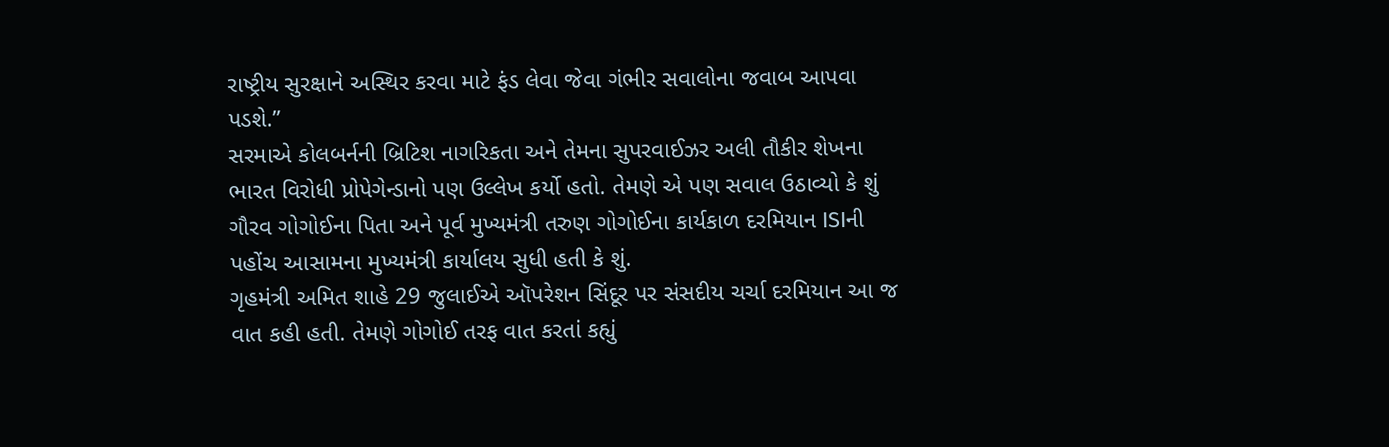રાષ્ટ્રીય સુરક્ષાને અસ્થિર કરવા માટે ફંડ લેવા જેવા ગંભીર સવાલોના જવાબ આપવા પડશે.”
સરમાએ કોલબર્નની બ્રિટિશ નાગરિકતા અને તેમના સુપરવાઈઝર અલી તૌકીર શેખના ભારત વિરોધી પ્રોપેગેન્ડાનો પણ ઉલ્લેખ કર્યો હતો. તેમણે એ પણ સવાલ ઉઠાવ્યો કે શું ગૌરવ ગોગોઈના પિતા અને પૂર્વ મુખ્યમંત્રી તરુણ ગોગોઈના કાર્યકાળ દરમિયાન ISIની પહોંચ આસામના મુખ્યમંત્રી કાર્યાલય સુધી હતી કે શું.
ગૃહમંત્રી અમિત શાહે 29 જુલાઈએ ઑપરેશન સિંદૂર પર સંસદીય ચર્ચા દરમિયાન આ જ વાત કહી હતી. તેમણે ગોગોઈ તરફ વાત કરતાં કહ્યું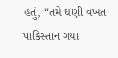હતું, “તમે ઘણી વખત પાકિસ્તાન ગયા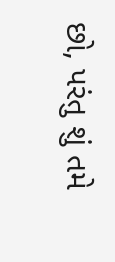છો, પરંતુ શું તમે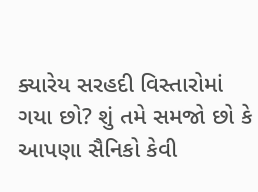ક્યારેય સરહદી વિસ્તારોમાં ગયા છો? શું તમે સમજો છો કે આપણા સૈનિકો કેવી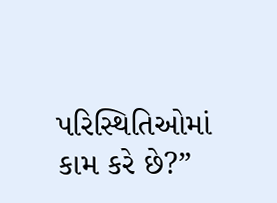પરિસ્થિતિઓમાં કામ કરે છે?”